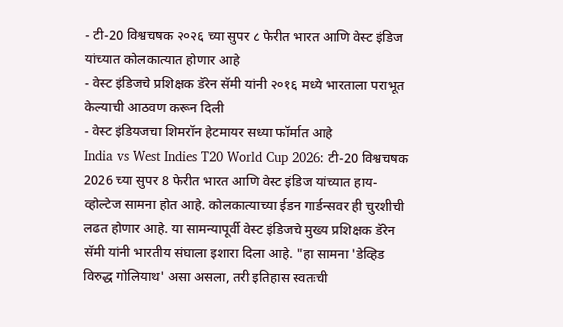- टी-20 विश्वचषक २०२६ च्या सुपर ८ फेरीत भारत आणि वेस्ट इंडिज यांच्यात कोलकात्यात होणार आहे
- वेस्ट इंडिजचे प्रशिक्षक डॅरेन सॅमी यांनी २०१६ मध्ये भारताला पराभूत केल्याची आठवण करून दिली
- वेस्ट इंडियजचा शिमरॉन हेटमायर सध्या फॉर्मात आहे
India vs West Indies T20 World Cup 2026: टी-20 विश्वचषक 2026 च्या सुपर 8 फेरीत भारत आणि वेस्ट इंडिज यांच्यात हाय-व्होल्टेज सामना होत आहे. कोलकात्याच्या ईडन गार्डन्सवर ही चुरशीची लढत होणार आहे. या सामन्यापूर्वी वेस्ट इंडिजचे मुख्य प्रशिक्षक डॅरेन सॅमी यांनी भारतीय संघाला इशारा दिला आहे. "हा सामना 'डेव्हिड विरुद्ध गोलियाथ' असा असला, तरी इतिहास स्वतःची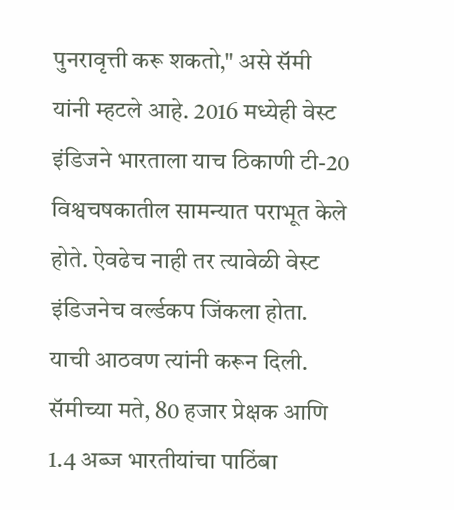पुनरावृत्ती करू शकतो," असे सॅमी यांनी म्हटले आहे. 2016 मध्येही वेस्ट इंडिजने भारताला याच ठिकाणी टी-20 विश्वचषकातील सामन्यात पराभूत केले होते. ऐवढेच नाही तर त्यावेळी वेस्ट इंडिजनेच वर्ल्डकप जिंकला होता. याची आठवण त्यांनी करून दिली.
सॅमीच्या मते, 80 हजार प्रेक्षक आणि 1.4 अब्ज भारतीयांचा पाठिंबा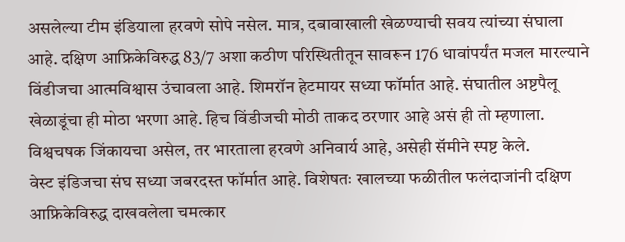असलेल्या टीम इंडियाला हरवणे सोपे नसेल. मात्र, दबावाखाली खेळण्याची सवय त्यांच्या संघाला आहे. दक्षिण आफ्रिकेविरुद्ध 83/7 अशा कठीण परिस्थितीतून सावरून 176 धावांपर्यंत मजल मारल्याने विंडीजचा आत्मविश्वास उंचावला आहे. शिमरॉन हेटमायर सध्या फॉर्मात आहे. संघातील अष्टपैलू खेळाडूंचा ही मोठा भरणा आहे. हिच विंडीजची मोठी ताकद ठरणार आहे असं ही तो म्हणाला. विश्वचषक जिंकायचा असेल, तर भारताला हरवणे अनिवार्य आहे, असेही सॅमीने स्पष्ट केले.
वेस्ट इंडिजचा संघ सध्या जबरदस्त फॉर्मात आहे. विशेषतः खालच्या फळीतील फलंदाजांनी दक्षिण आफ्रिकेविरुद्ध दाखवलेला चमत्कार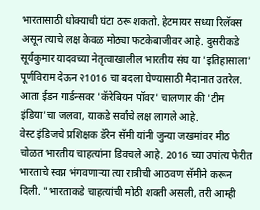भारतासाठी धोक्याची घंटा ठरू शकतो. हेटमायर सध्या रिलॅक्स असून त्याचे लक्ष केवळ मोठ्या फटकेबाजीवर आहे. दुसरीकडे सूर्यकुमार यादवच्या नेतृत्वाखालील भारतीय संघ या 'इतिहासाला' पूर्णविराम देऊन २1016 चा बदला घेण्यासाठी मैदानात उतरेल. आता ईडन गार्डन्सवर 'कॅरेबियन पॉवर' चालणार की 'टीम इंडिया'चा जलवा, याकडे सर्वांचे लक्ष लागले आहे.
वेस्ट इंडिजचे प्रशिक्षक डॅरेन सॅमी यांनी जुन्या जखमांवर मीठ चोळत भारतीय चाहत्यांना डिवचले आहे. 2016 च्या उपांत्य फेरीत भारताचे स्वप्न भंगवणाऱ्या त्या रात्रीची आठवण सॅमीने करून दिली. "भारताकडे चाहत्यांची मोठी शक्ती असली, तरी आम्ही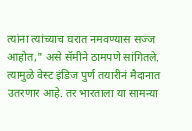त्यांना त्यांच्याच घरात नमवण्यास सज्ज आहोत," असे सॅमीने ठामपणे सांगितले. त्यामुळे वेस्ट इंडिज पुर्ण तयारीनं मैदानात उतरणार आहे. तर भारताला या सामन्या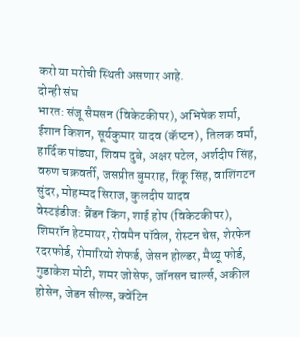करो या मरोची स्थिती असणार आहे.
दोन्ही संघ
भारत: संजू सैमसन (विकेटकीपर), अभिषेक शर्मा, ईशान किशन, सूर्यकुमार यादव (कॅप्टन), तिलक वर्मा, हार्दिक पांड्या, शिवम दुबे, अक्षर पटेल, अर्शदीप सिंह, वरुण चक्रवर्ती, जसप्रीत बुमराह, रिंकू सिंह, वाशिंगटन सुंदर, मोहम्मद सिराज, कुलदीप यादव
वेस्टइंडीज: ब्रैंडन किंग, शाई होप (विकेटकीपर), शिमरॉन हेटमायर, रोवमैन पॉवेल, रोस्टन चेस, शेरफेन रदरफोर्ड, रोमारियो शेफर्ड, जेसन होल्डर, मैथ्यू फोर्ड, गुडाकेश मोटी, शमर जोसेफ, जॉनसन चार्ल्स, अकील होसेन, जेडन सील्स, क्वेंटिन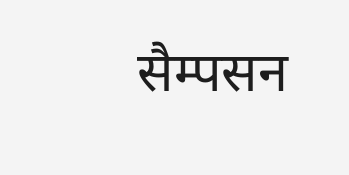सैम्पसन